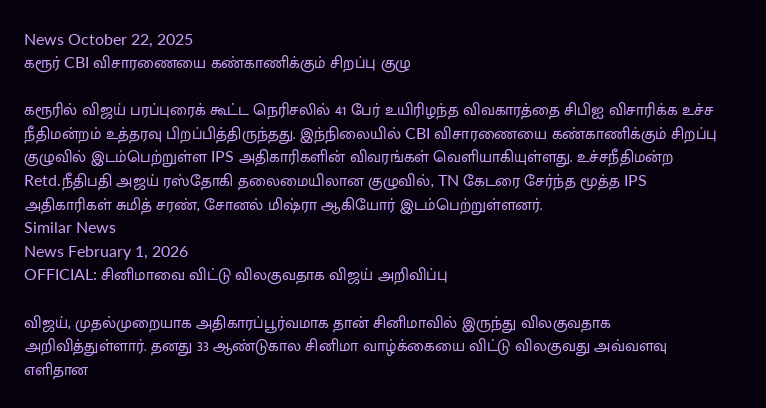News October 22, 2025
கரூர் CBI விசாரணையை கண்காணிக்கும் சிறப்பு குழு

கரூரில் விஜய் பரப்புரைக் கூட்ட நெரிசலில் 41 பேர் உயிரிழந்த விவகாரத்தை சிபிஐ விசாரிக்க உச்ச நீதிமன்றம் உத்தரவு பிறப்பித்திருந்தது. இந்நிலையில் CBI விசாரணையை கண்காணிக்கும் சிறப்பு குழுவில் இடம்பெற்றுள்ள IPS அதிகாரிகளின் விவரங்கள் வெளியாகியுள்ளது. உச்சநீதிமன்ற Retd.நீதிபதி அஜய் ரஸ்தோகி தலைமையிலான குழுவில், TN கேடரை சேர்ந்த மூத்த IPS அதிகாரிகள் சுமித் சரண், சோனல் மிஷ்ரா ஆகியோர் இடம்பெற்றுள்ளனர்.
Similar News
News February 1, 2026
OFFICIAL: சினிமாவை விட்டு விலகுவதாக விஜய் அறிவிப்பு

விஜய், முதல்முறையாக அதிகாரப்பூர்வமாக தான் சினிமாவில் இருந்து விலகுவதாக அறிவித்துள்ளார். தனது 33 ஆண்டுகால சினிமா வாழ்க்கையை விட்டு விலகுவது அவ்வளவு எளிதான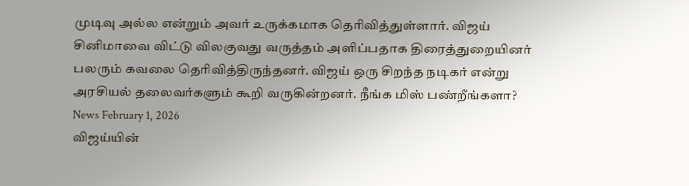முடிவு அல்ல என்றும் அவர் உருக்கமாக தெரிவித்துள்ளார். விஜய் சினிமாவை விட்டு விலகுவது வருத்தம் அளிப்பதாக திரைத்துறையினர் பலரும் கவலை தெரிவித்திருந்தனர். விஜய் ஒரு சிறந்த நடிகர் என்று அரசியல் தலைவர்களும் கூறி வருகின்றனர். நீங்க மிஸ் பண்றீங்களா?
News February 1, 2026
விஜய்யின்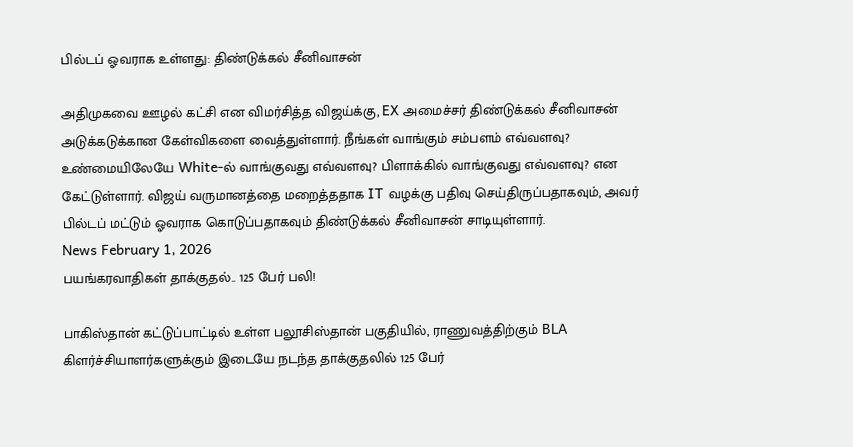பில்டப் ஓவராக உள்ளது: திண்டுக்கல் சீனிவாசன்

அதிமுகவை ஊழல் கட்சி என விமர்சித்த விஜய்க்கு, EX அமைச்சர் திண்டுக்கல் சீனிவாசன் அடுக்கடுக்கான கேள்விகளை வைத்துள்ளார். நீங்கள் வாங்கும் சம்பளம் எவ்வளவு? உண்மையிலேயே White-ல் வாங்குவது எவ்வளவு? பிளாக்கில் வாங்குவது எவ்வளவு? என கேட்டுள்ளார். விஜய் வருமானத்தை மறைத்ததாக IT வழக்கு பதிவு செய்திருப்பதாகவும், அவர் பில்டப் மட்டும் ஓவராக கொடுப்பதாகவும் திண்டுக்கல் சீனிவாசன் சாடியுள்ளார்.
News February 1, 2026
பயங்கரவாதிகள் தாக்குதல்.. 125 பேர் பலி!

பாகிஸ்தான் கட்டுப்பாட்டில் உள்ள பலூசிஸ்தான் பகுதியில், ராணுவத்திற்கும் BLA கிளர்ச்சியாளர்களுக்கும் இடையே நடந்த தாக்குதலில் 125 பேர்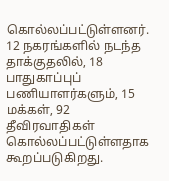கொல்லப்பட்டுள்ளனர். 12 நகரங்களில் நடந்த தாக்குதலில், 18 பாதுகாப்புப் பணியாளர்களும், 15 மக்கள், 92 தீவிரவாதிகள் கொல்லப்பட்டுள்ளதாக கூறப்படுகிறது.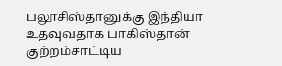பலூசிஸ்தானுக்கு இந்தியா உதவுவதாக பாகிஸ்தான் குற்றம்சாட்டிய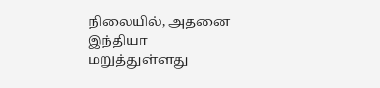நிலையில், அதனை இந்தியா மறுத்துள்ளது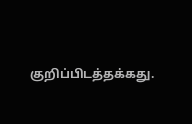குறிப்பிடத்தக்கது.